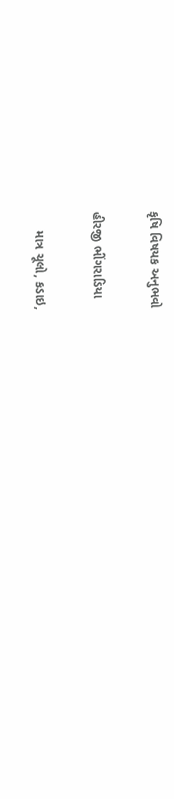કૃષિ વિષયક અનુભવો

હીરજી ભીંગરાડિયા

     માત્ર ચૂલો, કડાઇ,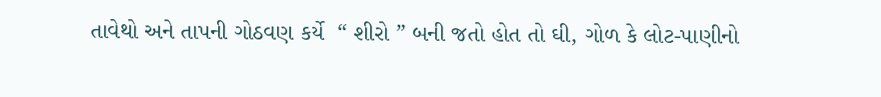તાવેથો અને તાપની ગોઠવણ કર્યે  “ શીરો ” બની જતો હોત તો ઘી, ગોળ કે લોટ-પાણીનો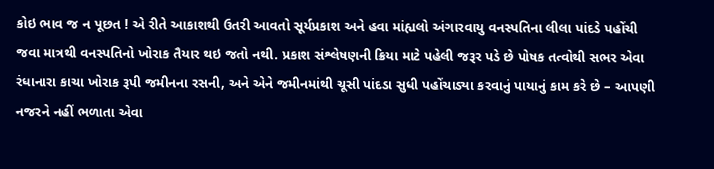કોઇ ભાવ જ ન પૂછત ! એ રીતે આકાશથી ઉતરી આવતો સૂર્યપ્રકાશ અને હવા માંહ્યલો અંગારવાયુ વનસ્પતિના લીલા પાંદડે પહોંચી જવા માત્રથી વનસ્પતિનો ખોરાક તૈયાર થઇ જતો નથી. પ્રકાશ સંશ્લેષણની ક્રિયા માટે પહેલી જરૂર પડે છે પોષક તત્વોથી સભર એવા રંધાનારા કાચા ખોરાક રૂપી જમીનના રસની, અને એને જમીનમાંથી ચૂસી પાંદડા સુધી પહોંચાડ્યા કરવાનું પાયાનું કામ કરે છે – આપણી નજરને નહીં ભળાતા એવા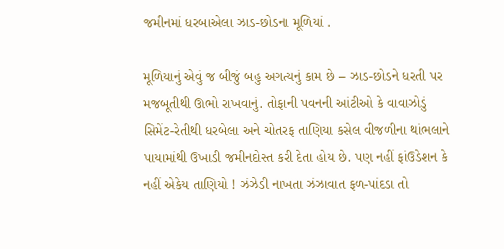જમીનમાં ધરબાએલા ઝાડ-છોડના મૂળિયાં .

મૂળિયાનું એવું જ બીજું બહુ અગત્યનું કામ છે – ઝાડ-છોડને ધરતી પર મજબૂતીથી ઊભો રાખવાનું. તોફાની પવનની આંટીઓ કે વાવાઝોડું  સિમેંટ-રેતીથી ધરબેલા અને ચોતરફ તાણિયા કસેલ વીજળીના થાંભલાને પાયામાંથી ઉખાડી જમીનદોસ્ત કરી દેતા હોય છે. પણ નહીં ફાંઉડેશન કે નહીં એકેય તાણિયો ! ઝંઝેડી નાખતા ઝંઝાવાત ફળ-પાંદડા તો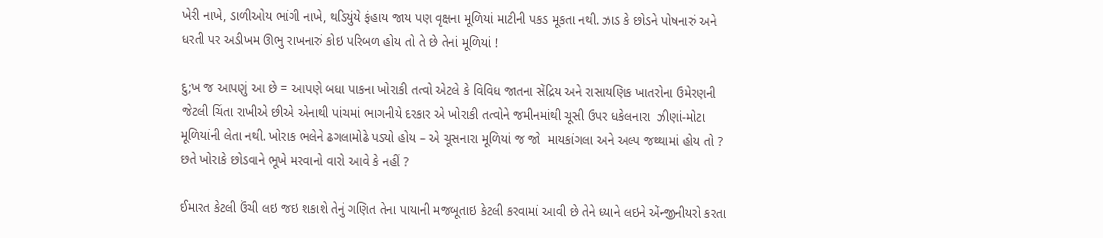ખેરી નાખે, ડાળીઓય ભાંગી નાખે, થડિયુંયે ફંહાય જાય પણ વૃક્ષના મૂળિયાં માટીની પકડ મૂકતા નથી. ઝાડ કે છોડને પોષનારું અને ધરતી પર અડીખમ ઊભુ રાખનારું કોઇ પરિબળ હોય તો તે છે તેનાં મૂળિયાં !

દુ;ખ જ આપણું આ છે = આપણે બધા પાકના ખોરાકી તત્વો એટલે કે વિવિધ જાતના સેંદ્રિય અને રાસાયણિક ખાતરોના ઉમેરણની જેટલી ચિંતા રાખીએ છીએ એનાથી પાંચમાં ભાગનીયે દરકાર એ ખોરાકી તત્વોને જમીનમાંથી ચૂસી ઉપર ધકેલનારા  ઝીણાં-મોટા મૂળિયાંની લેતા નથી. ખોરાક ભલેને ઢગલામોઢે પડ્યો હોય – એ ચૂસનારા મૂળિયાં જ જો  માયકાંગલા અને અલ્પ જથ્થામાં હોય તો ? છતે ખોરાકે છોડવાને ભૂખે મરવાનો વારો આવે કે નહીં ?

ઈમારત કેટલી ઉંચી લઇ જઇ શકાશે તેનું ગણિત તેના પાયાની મજબૂતાઇ કેટલી કરવામાં આવી છે તેને ધ્યાને લઇને એંન્જીનીયરો કરતા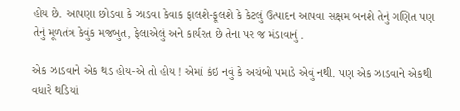હોય છે. આપણા છોડવા કે ઝાડવા કેવાક ફાલશે-ફૂલશે કે કેટલું ઉત્પાદન આપવા સક્ષમ બનશે તેનું ગણિત પણ તેનું મૂળતંત્ર કેવુંક મજબુત, ફેલાએલું અને કાર્યરત છે તેના પર જ મંડાવાનું .

એક ઝાડવાને એક થડ હોય-એ તો હોય ! એમાં કંઇ નવું કે અચંબો પમાડે એવું નથી. પણ એક ઝાડવાને એકથી વધારે થડિયાં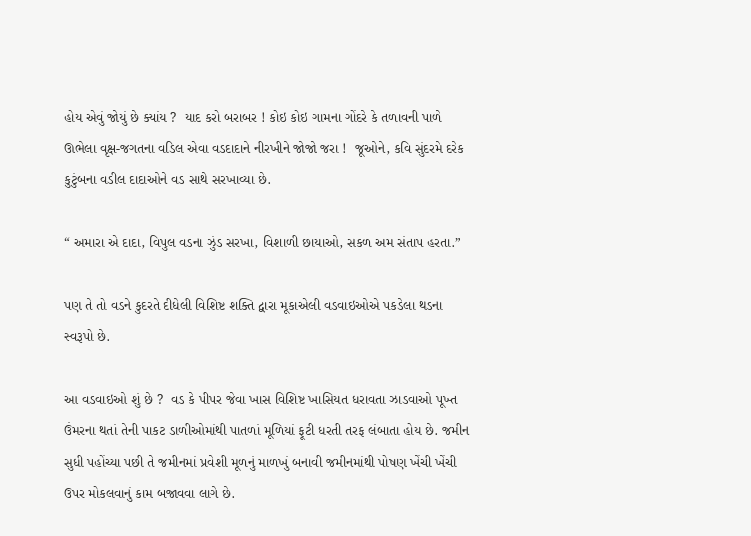હોય એવું જોયું છે ક્યાંય ?  યાદ કરો બરાબર ! કોઇ કોઇ ગામના ગોંદરે કે તળાવની પાળે ઊભેલા વૃક્ષ-જગતના વડિલ એવા વડદાદાને નીરખીને જોજો જરા !  જૂઓને, કવિ સુંદરમે દરેક કુટુંબના વડીલ દાદાઓને વડ સાથે સરખાવ્યા છે.

“ અમારા એ દાદા, વિપુલ વડના ઝુંડ સરખા, વિશાળી છાયાઓ, સકળ અમ સંતાપ હરતા.”

પણ તે તો વડને કુદરતે દીધેલી વિશિષ્ટ શક્તિ દ્વારા મૂકાએલી વડવાઇઓએ પકડેલા થડના સ્વરૂપો છે.

આ વડવાઇઓ શું છે ?  વડ કે પીપર જેવા ખાસ વિશિષ્ટ ખાસિયત ધરાવતા ઝાડવાઓ પૂખ્ત ઉંમરના થતાં તેની પાકટ ડાળીઓમાંથી પાતળાં મૂળિયાં ફૂટી ધરતી તરફ લંબાતા હોય છે. જમીન સુધી પહોંચ્યા પછી તે જમીનમાં પ્રવેશી મૂળનું માળખું બનાવી જમીનમાંથી પોષણ ખેંચી ખેંચી ઉપર મોકલવાનું કામ બજાવવા લાગે છે.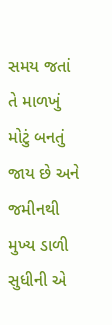સમય જતાં તે માળખું મોટું બનતું જાય છે અને જમીનથી મુખ્ય ડાળી સુધીની એ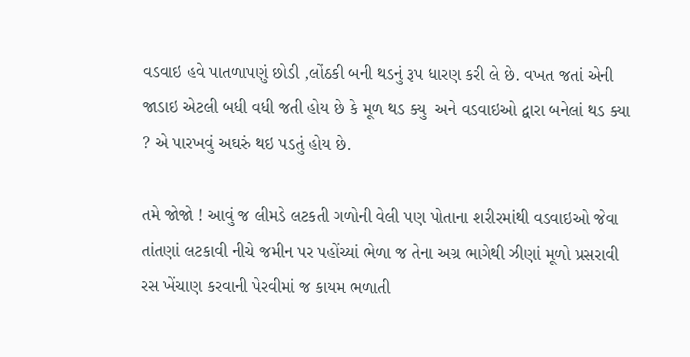વડવાઇ હવે પાતળાપણું છોડી ,લોંઠકી બની થડનું રૂપ ધારણ કરી લે છે. વખત જતાં એની જાડાઇ એટલી બધી વધી જતી હોય છે કે મૂળ થડ ક્યુ  અને વડવાઇઓ દ્વારા બનેલાં થડ ક્યા ? એ પારખવું અઘરું થઇ પડતું હોય છે.

તમે જોજો ! આવું જ લીમડે લટકતી ગળોની વેલી પણ પોતાના શરીરમાંથી વડવાઇઓ જેવા તાંતણાં લટકાવી નીચે જમીન પર પહોંચ્યાં ભેળા જ તેના અગ્ર ભાગેથી ઝીણાં મૂળો પ્રસરાવી રસ ખેંચાણ કરવાની પેરવીમાં જ કાયમ ભળાતી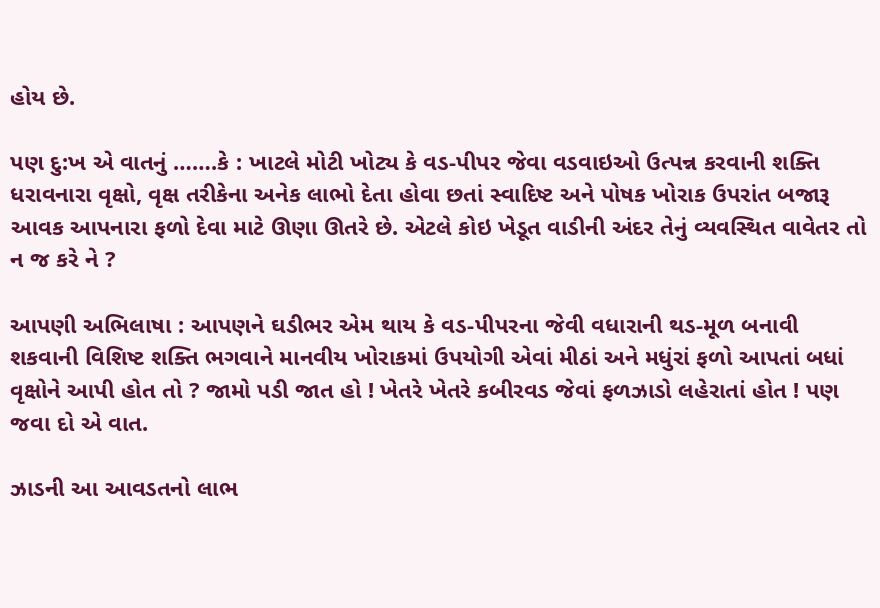હોય છે.

પણ દુ:ખ એ વાતનું …….કે : ખાટલે મોટી ખોટ્ય કે વડ-પીપર જેવા વડવાઇઓ ઉત્પન્ન કરવાની શક્તિ ધરાવનારા વૃક્ષો, વૃક્ષ તરીકેના અનેક લાભો દેતા હોવા છતાં સ્વાદિષ્ટ અને પોષક ખોરાક ઉપરાંત બજારૂ આવક આપનારા ફળો દેવા માટે ઊણા ઊતરે છે. એટલે કોઇ ખેડૂત વાડીની અંદર તેનું વ્યવસ્થિત વાવેતર તો ન જ કરે ને ?

આપણી અભિલાષા : આપણને ઘડીભર એમ થાય કે વડ-પીપરના જેવી વધારાની થડ-મૂળ બનાવી શકવાની વિશિષ્ટ શક્તિ ભગવાને માનવીય ખોરાકમાં ઉપયોગી એવાં મીઠાં અને મધુંરાં ફળો આપતાં બધાં વૃક્ષોને આપી હોત તો ? જામો પડી જાત હો ! ખેતરે ખેતરે કબીરવડ જેવાં ફળઝાડો લહેરાતાં હોત ! પણ જવા દો એ વાત.

ઝાડની આ આવડતનો લાભ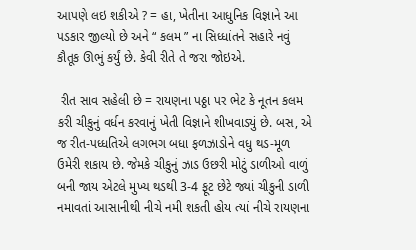આપણે લઇ શકીએ ? = હા, ખેતીના આધુનિક વિજ્ઞાને આ પડકાર જીલ્યો છે અને “ કલમ ” ના સિધ્ધાંતને સહારે નવું કૌતૂક ઊભું કર્યું છે. કેવી રીતે તે જરા જોઇએ.

 રીત સાવ સહેલી છે = રાયણના પઠ્ઠા પર ભેટ કે નૂતન કલમ કરી ચીકુનું વર્ધન કરવાનું ખેતી વિજ્ઞાને શીખવાડ્યું છે. બસ, એ જ રીત-પધ્ધતિએ લગભગ બધા ફળઝાડોને વધુ થડ-મૂળ ઉમેરી શકાય છે. જેમકે ચીકુનું ઝાડ ઉછરી મોટું ડાળીઓ વાળું બની જાય એટલે મુખ્ય થડથી 3-4 ફૂટ છેટે જ્યાં ચીકુની ડાળી નમાવતાં આસાનીથી નીચે નમી શકતી હોય ત્યાં નીચે રાયણના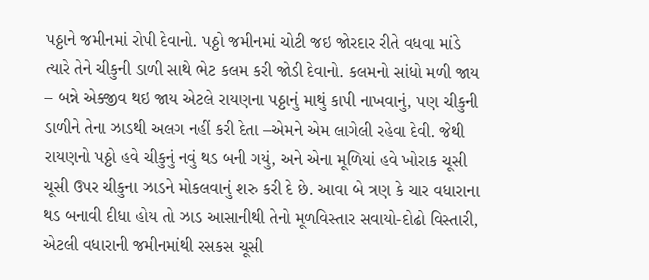પઠ્ઠાને જમીનમાં રોપી દેવાનો. પઠ્ઠો જમીનમાં ચોટી જઇ જોરદાર રીતે વધવા માંડે ત્યારે તેને ચીકુની ડાળી સાથે ભેટ કલમ કરી જોડી દેવાનો. કલમનો સાંધો મળી જાય – બન્ને એક્જીવ થઇ જાય એટલે રાયણના પઠ્ઠાનું માથું કાપી નાખવાનું, પણ ચીકુની ડાળીને તેના ઝાડથી અલગ નહીં કરી દેતા –એમને એમ લાગેલી રહેવા દેવી. જેથી રાયણનો પઠ્ઠો હવે ચીકુનું નવું થડ બની ગયું, અને એના મૂળિયાં હવે ખોરાક ચૂસી ચૂસી ઉપર ચીકુના ઝાડને મોકલવાનું શરુ કરી દે છે. આવા બે ત્રણ કે ચાર વધારાના થડ બનાવી દીધા હોય તો ઝાડ આસાનીથી તેનો મૂળવિસ્તાર સવાયો-દોઢો વિસ્તારી, એટલી વધારાની જમીનમાંથી રસકસ ચૂસી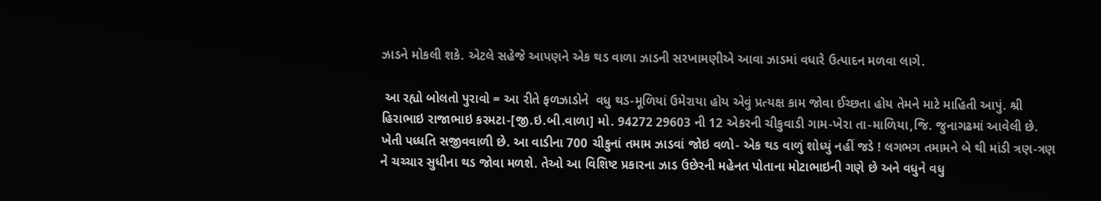ઝાડને મોકલી શકે. એટલે સહેજે આપણને એક થડ વાળા ઝાડની સરખામણીએ આવા ઝાડમાં વધારે ઉત્પાદન મળવા લાગે.

 આ રહ્યો બોલતો પુરાવો = આ રીતે ફળઝાડોને  વધુ થડ-મૂળિયાં ઉમેરાયા હોય એવું પ્રત્યક્ષ કામ જોવા ઈચ્છતા હોય તેમને માટે માહિતી આપું. શ્રી હિરાભાઇ રાજાભાઇ કરમટા-[જી.ઇ.બી.વાળા] મો. 94272 29603 ની 12 એકરની ચીકુવાડી ગામ-ખેરા તા-માળિયા,જિ. જુનાગઢમાં આવેલી છે. ખેતી પધ્ધતિ સજીવવાળી છે. આ વાડીના 700 ચીકુનાં તમામ ઝાડવાં જોઇ વળો- એક થડ વાળું શોધ્યું નહીં જડે ! લગભગ તમામને બે થી માંડી ત્રણ-ત્રણ ને ચચ્ચાર સુધીના થડ જોવા મળશે. તેઓ આ વિશિષ્ટ પ્રકારના ઝાડ ઉછેરની મહેનત પોતાના મોટાભાઇની ગણે છે અને વધુને વધુ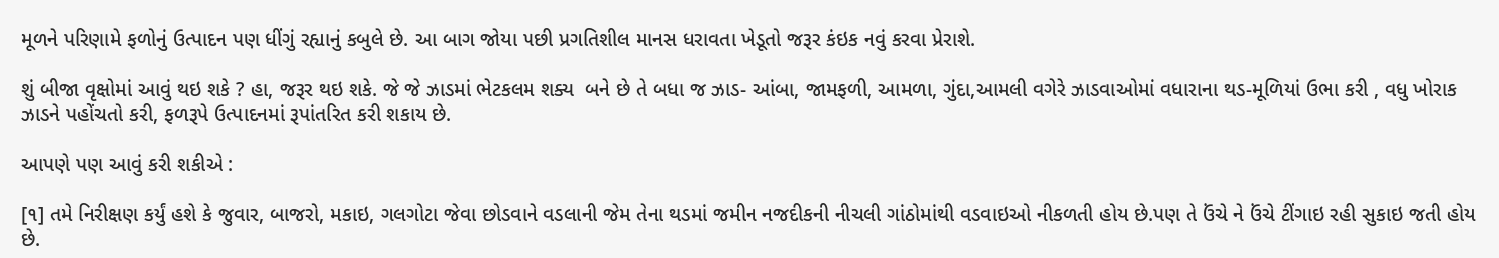મૂળને પરિણામે ફળોનું ઉત્પાદન પણ ધીંગું રહ્યાનું કબુલે છે. આ બાગ જોયા પછી પ્રગતિશીલ માનસ ધરાવતા ખેડૂતો જરૂર કંઇક નવું કરવા પ્રેરાશે.

શું બીજા વૃક્ષોમાં આવું થઇ શકે ? હા, જરૂર થઇ શકે. જે જે ઝાડમાં ભેટકલમ શક્ય  બને છે તે બધા જ ઝાડ- આંબા, જામફળી, આમળા, ગુંદા,આમલી વગેરે ઝાડવાઓમાં વધારાના થડ-મૂળિયાં ઉભા કરી , વધુ ખોરાક ઝાડને પહોંચતો કરી, ફળરૂપે ઉત્પાદનમાં રૂપાંતરિત કરી શકાય છે.

આપણે પણ આવું કરી શકીએ :

[૧] તમે નિરીક્ષણ કર્યું હશે કે જુવાર, બાજરો, મકાઇ, ગલગોટા જેવા છોડવાને વડલાની જેમ તેના થડમાં જમીન નજદીકની નીચલી ગાંઠોમાંથી વડવાઇઓ નીકળતી હોય છે.પણ તે ઉંચે ને ઉંચે ટીંગાઇ રહી સુકાઇ જતી હોય છે.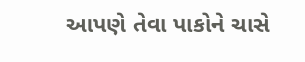આપણે તેવા પાકોને ચાસે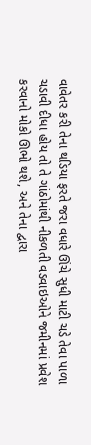વાવેતર કરી તેના થડિયા ફરતે જરા વધારે ઊંચે સુધી માટી ચડે તેવા પાળા ચડાવી દીધા હોય તો તે ગાંઠોમાંથી નીકળતી વડવાઇઓને જમીનમાં પ્રવેશ કરવાનો મોકો ઊભો થશે, અને તેના દ્વારા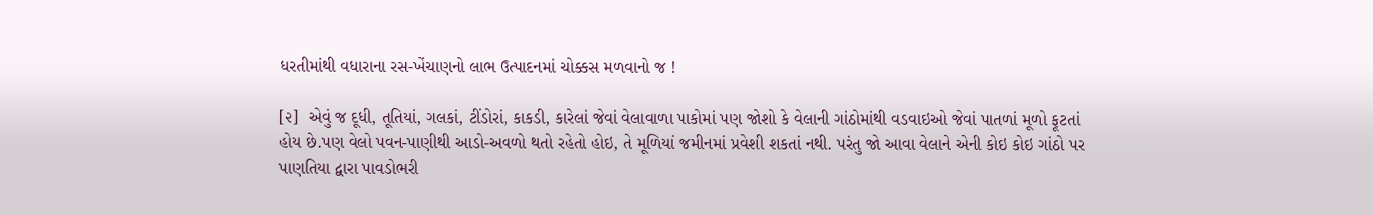ધરતીમાંથી વધારાના રસ-ખેંચાણનો લાભ ઉત્પાદનમાં ચોક્કસ મળવાનો જ !

[૨]  એવું જ દૂધી, તૂતિયાં, ગલકાં, ટીંડોરાં, કાકડી, કારેલાં જેવાં વેલાવાળા પાકોમાં પણ જોશો કે વેલાની ગાંઠોમાંથી વડવાઇઓ જેવાં પાતળાં મૂળો ફૂટતાં હોય છે.પણ વેલો પવન-પાણીથી આડો-અવળો થતો રહેતો હોઇ, તે મૂળિયાં જમીનમાં પ્રવેશી શકતાં નથી. પરંતુ જો આવા વેલાને એની કોઇ કોઇ ગાંઠો પર પાણતિયા દ્વારા પાવડોભરી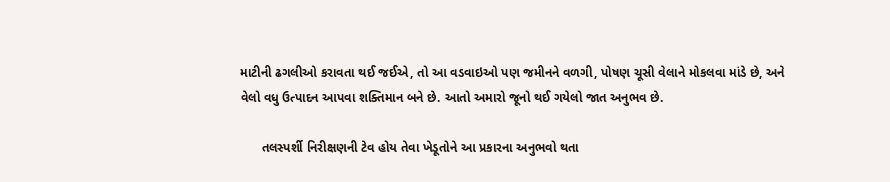માટીની ઢગલીઓ કરાવતા થઈ જઈએ, તો આ વડવાઇઓ પણ જમીનને વળગી, પોષણ ચૂસી વેલાને મોકલવા માંડે છે, અને વેલો વધુ ઉત્પાદન આપવા શક્તિમાન બને છે. આતો અમારો જૂનો થઈ ગયેલો જાત અનુભવ છે.

      તલસ્પર્શી નિરીક્ષણની ટેવ હોય તેવા ખેડૂતોને આ પ્રકારના અનુભવો થતા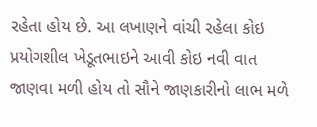રહેતા હોય છે. આ લખાણને વાંચી રહેલા કોઇ પ્રયોગશીલ ખેડૂતભાઇને આવી કોઇ નવી વાત જાણવા મળી હોય તો સૌને જાણકારીનો લાભ મળે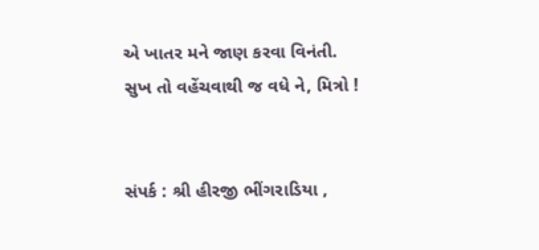એ ખાતર મને જાણ કરવા વિનંતી. સુખ તો વહેંચવાથી જ વધે ને, મિત્રો !


સંપર્ક : શ્રી હીરજી ભીંગરાડિયા ,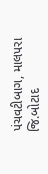પંચવટીબાગ, માલપરા જિ.બોટાદ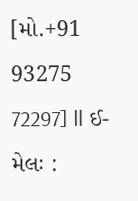[મો.+91 93275 72297] ǁ ઈ-મેલઃ :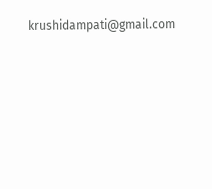krushidampati@gmail.com